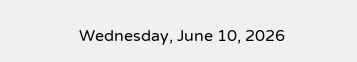Wednesday, June 10, 2026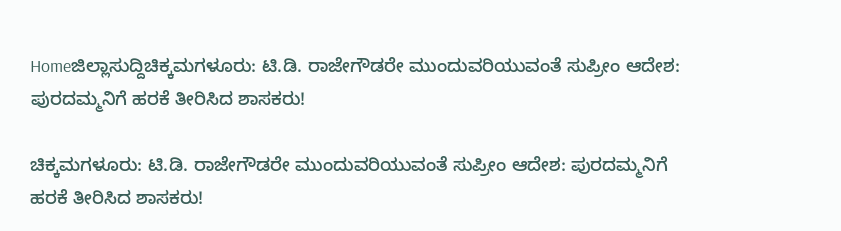Homeಜಿಲ್ಲಾಸುದ್ದಿಚಿಕ್ಕಮಗಳೂರು: ಟಿ.ಡಿ. ರಾಜೇಗೌಡರೇ ಮುಂದುವರಿಯುವಂತೆ ಸುಪ್ರೀಂ ಆದೇಶ: ಪುರದಮ್ಮನಿಗೆ ಹರಕೆ ತೀರಿಸಿದ ಶಾಸಕರು!

ಚಿಕ್ಕಮಗಳೂರು: ಟಿ.ಡಿ. ರಾಜೇಗೌಡರೇ ಮುಂದುವರಿಯುವಂತೆ ಸುಪ್ರೀಂ ಆದೇಶ: ಪುರದಮ್ಮನಿಗೆ ಹರಕೆ ತೀರಿಸಿದ ಶಾಸಕರು!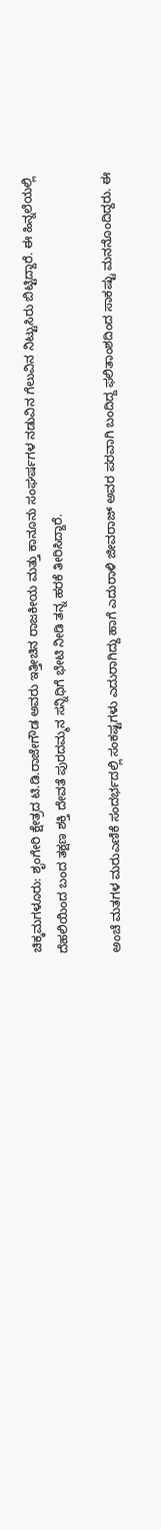ಚಿಕ್ಕಮಗಳೂರು: ಶೃಂಗೇರಿ ಕ್ಷೇತ್ರದ ಟಿ.ಡಿ.ರಾಜೇಗೌಡ ಅವರು ಇತ್ತೀಚಿನ ರಾಜಕೀಯ ಮತ್ತು ಕಾನೂನು ಸಂಘರ್ಷಗಳ ನಡುವಿನ ಗೆಲುವಿನ ನಿಟ್ಟುಸಿರು ಬಿಟ್ಟಿದ್ದಾರೆ. ಈ ಹಿನ್ನಲೆಯಲ್ಲಿ ದೆಹಲಿಯಿಂದ ಬಂದ ತಕ್ಷಣ ಶಕ್ತಿ ದೇವತೆ ಪುರದಮ್ಮನ ಸನ್ನಿಧಿಗೆ ಭೇಟಿ ನೀಡಿ ತನ್ನ ಹರಕೆ ತೀರಿಸಿದ್ದಾರೆ.

ಅಂಚೆ ಮತಗಳ ಮರುಎಣಿಕೆ ಸಂದರ್ಭದಲ್ಲಿ ಸಂಕಷ್ಟಗಳು ಎದುರಾಗಿದ್ದು ಹಾಗೆ ಎದುರಾಳಿ ಜೀವರಾಜ್‌ ಅವರ ಪರವಾಗಿ ಬಂದಿದ್ದ ಫಲಿತಾಂಶದಿಂದ ಸಾಕಷ್ಟು ಮನನೊಂದಿದ್ದರು. ಈ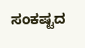ಸಂಕಷ್ಟದ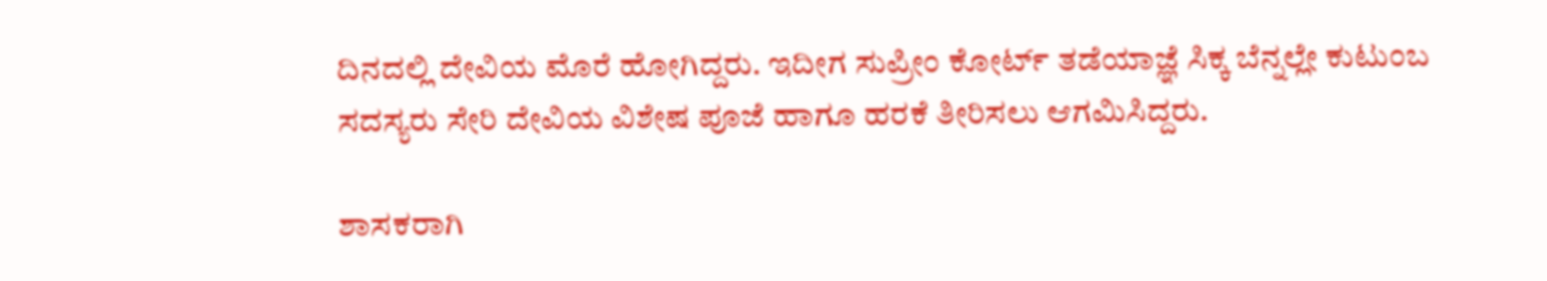ದಿನದಲ್ಲಿ ದೇವಿಯ ಮೊರೆ ಹೋಗಿದ್ದರು. ಇದೀಗ ಸುಪ್ರೀಂ ಕೋರ್ಟ್‌ ತಡೆಯಾಜ್ಞೆ ಸಿಕ್ಕ ಬೆನ್ನಲ್ಲೇ ಕುಟುಂಬ ಸದಸ್ಯರು ಸೇರಿ ದೇವಿಯ ವಿಶೇಷ ಪೂಜೆ ಹಾಗೂ ಹರಕೆ ತೀರಿಸಲು ಆಗಮಿಸಿದ್ದರು.

ಶಾಸಕರಾಗಿ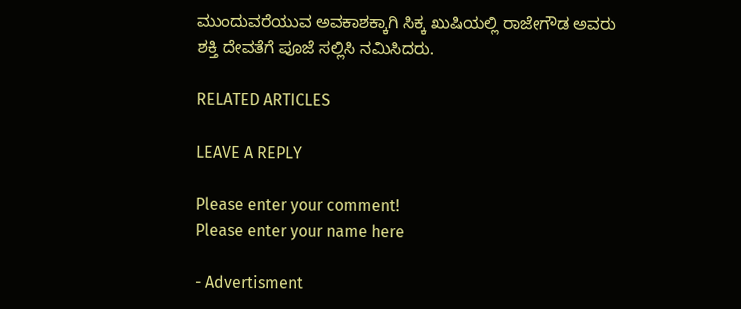ಮುಂದುವರೆಯುವ ಅವಕಾಶಕ್ಕಾಗಿ ಸಿಕ್ಕ ಖುಷಿಯಲ್ಲಿ ರಾಜೇಗೌಡ ಅವರು ಶಕ್ತಿ ದೇವತೆಗೆ ಪೂಜೆ ಸಲ್ಲಿಸಿ ನಮಿಸಿದರು.

RELATED ARTICLES

LEAVE A REPLY

Please enter your comment!
Please enter your name here

- Advertisment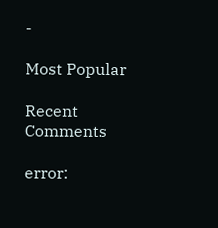-

Most Popular

Recent Comments

error: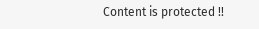Content is protected !!